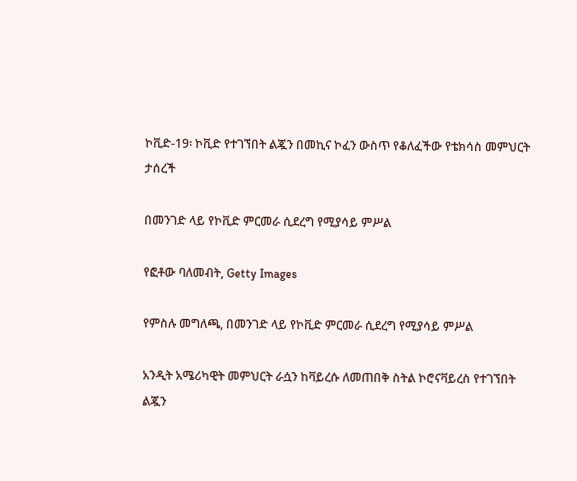ኮቪድ-19፡ ኮቪድ የተገኘበት ልጇን በመኪና ኮፈን ውስጥ የቆለፈችው የቴክሳስ መምህርት ታሰረች

በመንገድ ላይ የኮቪድ ምርመራ ሲደረግ የሚያሳይ ምሥል

የፎቶው ባለመብት, Getty Images

የምስሉ መግለጫ, በመንገድ ላይ የኮቪድ ምርመራ ሲደረግ የሚያሳይ ምሥል

አንዲት አሜሪካዊት መምህርት ራሷን ከቫይረሱ ለመጠበቅ ስትል ኮሮናቫይረስ የተገኘበት ልጇን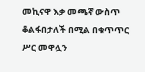መኪናዋ እቃ መጫኛ ውስጥ ቆልፋበታለች በሚል በቁጥጥር ሥር መዋሏን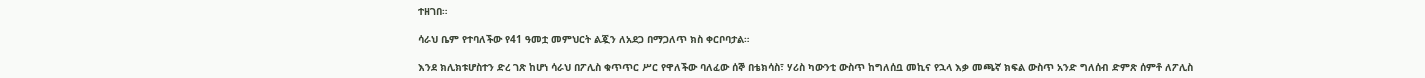ተዘገበ።

ሳራህ ቤም የተባለችው የ41 ዓመቷ መምህርት ልጇን ለአደጋ በማጋለጥ ክስ ቀርቦባታል።

እንደ ክሊክቱሆስተን ድረ ገጽ ከሆነ ሳራህ በፖሊስ ቁጥጥር ሥር የዋለችው ባለፈው ሰኞ በቴክሳስ፣ ሃሪስ ካውንቲ ውስጥ ከግለሰቧ መኪና የኋላ እቃ መጫኛ ክፍል ውስጥ አንድ ግለሰብ ድምጽ ሰምቶ ለፖሊስ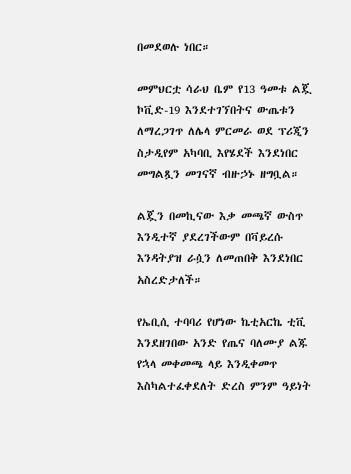በመደወሉ ነበር።

መምህርቷ ሳራህ ቤም የ13 ዓመቱ ልጇ ኮቪድ-19 እንደተገኘበትና ውጤቱን ለማረጋገጥ ለሌላ ምርመራ ወደ ፕሪጂን ስታዲየም አካባቢ እየሄደች እንደነበር መግልጿን መገናኛ ብዙኃኑ ዘግቧል።

ልጇን በመኪናው እቃ መጫኛ ውስጥ እንዲተኛ ያደረገችውም በቫይረሱ እንዳትያዝ ራሷን ለመጠበቅ እንደነበር አስረድታለች።

የኤቢሲ ተባባሪ የሆነው ኬቲአርኬ ቲቪ እንደዘገበው አንድ የጤና ባለሙያ ልጁ የኋላ መቀመጫ ላይ እንዲቀመጥ እስካልተፈቀደለት ድረስ ምንም ዓይነት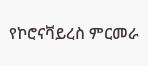የኮሮናቫይረስ ምርመራ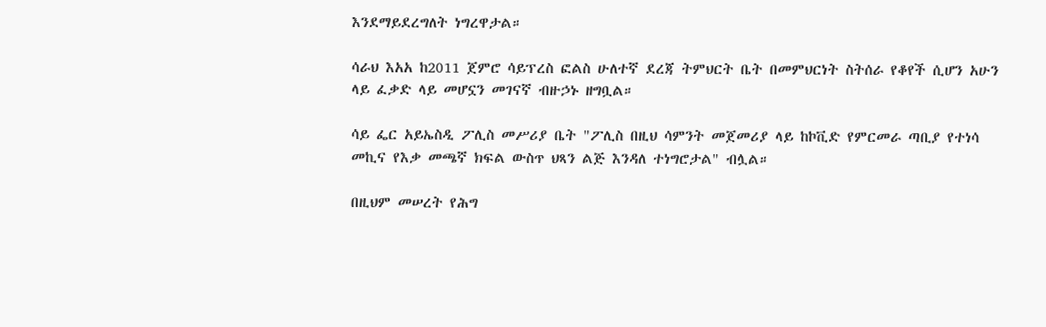እንደማይደረግለት ነግረዋታል።

ሳራህ እአአ ከ2011 ጀምሮ ሳይፕረስ ፎልስ ሁለተኛ ደረጃ ትምህርት ቤት በመምህርነት ስትሰራ የቆየች ሲሆን አሁን ላይ ፈቃድ ላይ መሆኗን መገናኛ ብዙኃኑ ዘግቧል።

ሳይ ፌር አይኤስዲ ፖሊስ መሥሪያ ቤት "ፖሊስ በዚህ ሳምንት መጀመሪያ ላይ ከኮቪድ የምርመራ ጣቢያ የተነሳ መኪና የእቃ መጫኛ ክፍል ውስጥ ህጻን ልጅ እንዳለ ተነግሮታል" ብሏል።

በዚህም መሠረት የሕግ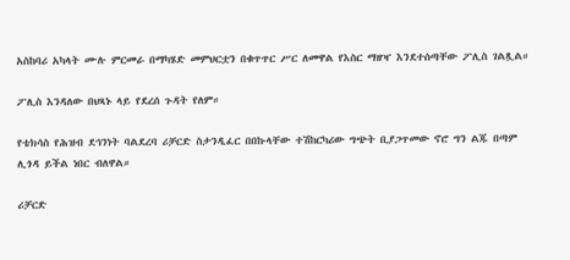አስከባሪ አካላት ሙሉ ምርመራ በማካሄድ መምህርቷን በቁጥጥር ሥር ለመዋል የእስር ማዘዣ እንደተሰጣቸው ፖሊስ ገልጿል።

ፖሊስ እንዳለው በህጻኑ ላይ የደረሰ ጉዳት የለም።

የቴክሳስ የሕዝብ ደኅንነት ባልደረባ ሪቻርድ ስታንዲፈር በበኩላቸው ተሽከርካሪው ግጭት ቢያጋጥመው ኖሮ ግን ልጁ በጣም ሊጎዳ ይችል ነበር ብለዋል።

ሪቻርድ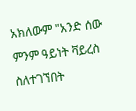አክለውም "አንድ ሰው ምንም ዓይነት ቫይረስ ስለተገኘበት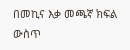በመኪና እቃ መጫኛ ክፍል ውስጥ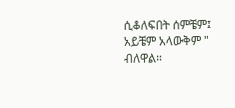ሲቆለፍበት ሰምቼም፤ አይቼም አላውቅም " ብለዋል።